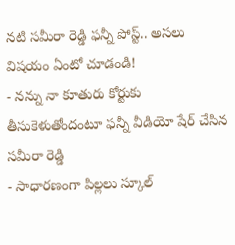నటి సమీరా రెడ్డి ఫన్నీ పోస్ట్.. అసలు విషయం ఏంటో చూడండి!
- నన్ను నా కూతురు కోర్టుకు తీసుకెళుతోందంటూ ఫన్నీ వీడియో షేర్ చేసిన సమీరా రెడ్డి
- సాధారణంగా పిల్లలు స్కూల్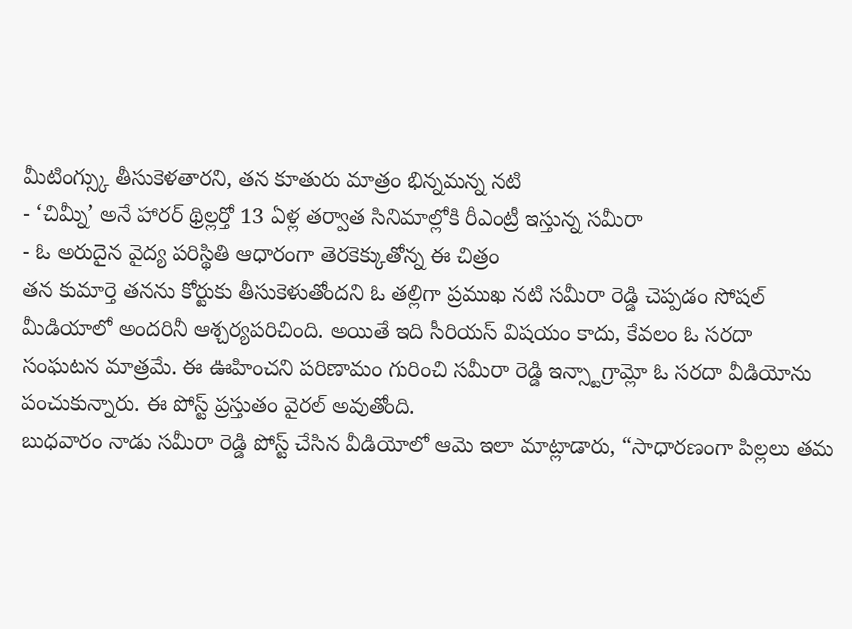మీటింగ్స్కు తీసుకెళతారని, తన కూతురు మాత్రం భిన్నమన్న నటి
- ‘చిమ్నీ’ అనే హారర్ థ్రిల్లర్తో 13 ఏళ్ల తర్వాత సినిమాల్లోకి రీఎంట్రీ ఇస్తున్న సమీరా
- ఓ అరుదైన వైద్య పరిస్థితి ఆధారంగా తెరకెక్కుతోన్న ఈ చిత్రం
తన కుమార్తె తనను కోర్టుకు తీసుకెళుతోందని ఓ తల్లిగా ప్రముఖ నటి సమీరా రెడ్డి చెప్పడం సోషల్ మీడియాలో అందరినీ ఆశ్చర్యపరిచింది. అయితే ఇది సీరియస్ విషయం కాదు, కేవలం ఓ సరదా సంఘటన మాత్రమే. ఈ ఊహించని పరిణామం గురించి సమీరా రెడ్డి ఇన్స్టాగ్రామ్లో ఓ సరదా వీడియోను పంచుకున్నారు. ఈ పోస్ట్ ప్రస్తుతం వైరల్ అవుతోంది.
బుధవారం నాడు సమీరా రెడ్డి పోస్ట్ చేసిన వీడియోలో ఆమె ఇలా మాట్లాడారు, “సాధారణంగా పిల్లలు తమ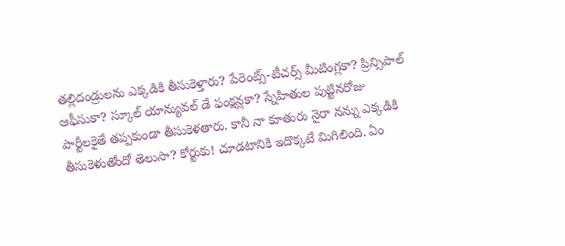తల్లిదండ్రులను ఎక్కడికి తీసుకెళ్తారు? పేరెంట్స్-టీచర్స్ మీటింగ్లకా? ప్రిన్సిపాల్ ఆఫీసుకా? స్కూల్ యాన్యువల్ డే ఫంక్షన్లకా? స్నేహితుల పుట్టినరోజు పార్టీలకైతే తప్పకుండా తీసుకెళతారు. కానీ నా కూతురు నైరా నన్ను ఎక్కడికి తీసుకెళుతోందో తెలుసా? కోర్టుకు! చూడటానికి ఇదొక్కటే మిగిలింది. ఏం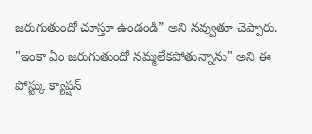జరుగుతుందో చూస్తూ ఉండండి” అని నవ్వుతూ చెప్పారు. "ఇంకా ఏం జరుగుతుందో నమ్మలేకపోతున్నాను" అని ఈ పోస్ట్కు క్యాప్షన్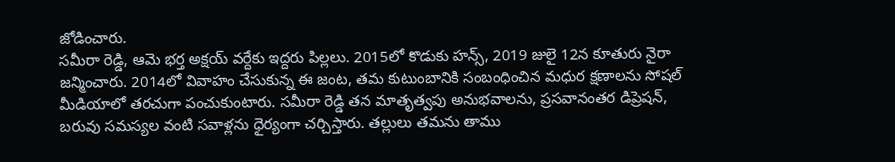జోడించారు.
సమీరా రెడ్డి, ఆమె భర్త అక్షయ్ వర్దేకు ఇద్దరు పిల్లలు. 2015లో కొడుకు హన్స్, 2019 జులై 12న కూతురు నైరా జన్మించారు. 2014లో వివాహం చేసుకున్న ఈ జంట, తమ కుటుంబానికి సంబంధించిన మధుర క్షణాలను సోషల్ మీడియాలో తరచుగా పంచుకుంటారు. సమీరా రెడ్డి తన మాతృత్వపు అనుభవాలను, ప్రసవానంతర డిప్రెషన్, బరువు సమస్యల వంటి సవాళ్లను ధైర్యంగా చర్చిస్తారు. తల్లులు తమను తాము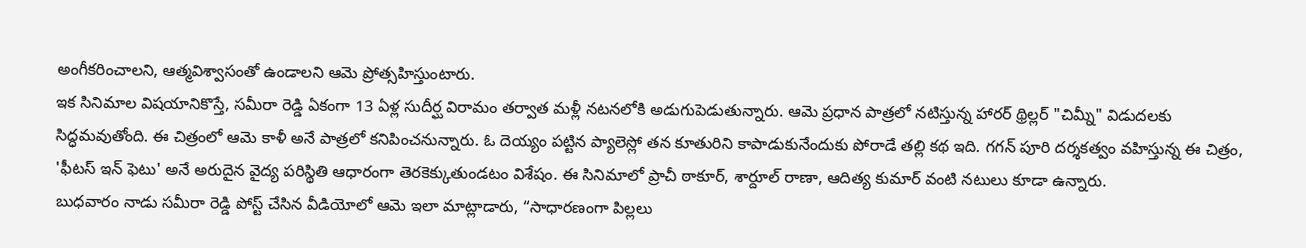అంగీకరించాలని, ఆత్మవిశ్వాసంతో ఉండాలని ఆమె ప్రోత్సహిస్తుంటారు.
ఇక సినిమాల విషయానికొస్తే, సమీరా రెడ్డి ఏకంగా 13 ఏళ్ల సుదీర్ఘ విరామం తర్వాత మళ్లీ నటనలోకి అడుగుపెడుతున్నారు. ఆమె ప్రధాన పాత్రలో నటిస్తున్న హారర్ థ్రిల్లర్ "చిమ్నీ" విడుదలకు సిద్ధమవుతోంది. ఈ చిత్రంలో ఆమె కాళీ అనే పాత్రలో కనిపించనున్నారు. ఓ దెయ్యం పట్టిన ప్యాలెస్లో తన కూతురిని కాపాడుకునేందుకు పోరాడే తల్లి కథ ఇది. గగన్ పూరి దర్శకత్వం వహిస్తున్న ఈ చిత్రం, 'ఫీటస్ ఇన్ ఫెటు' అనే అరుదైన వైద్య పరిస్థితి ఆధారంగా తెరకెక్కుతుండటం విశేషం. ఈ సినిమాలో ప్రాచీ ఠాకూర్, శార్దూల్ రాణా, ఆదిత్య కుమార్ వంటి నటులు కూడా ఉన్నారు.
బుధవారం నాడు సమీరా రెడ్డి పోస్ట్ చేసిన వీడియోలో ఆమె ఇలా మాట్లాడారు, “సాధారణంగా పిల్లలు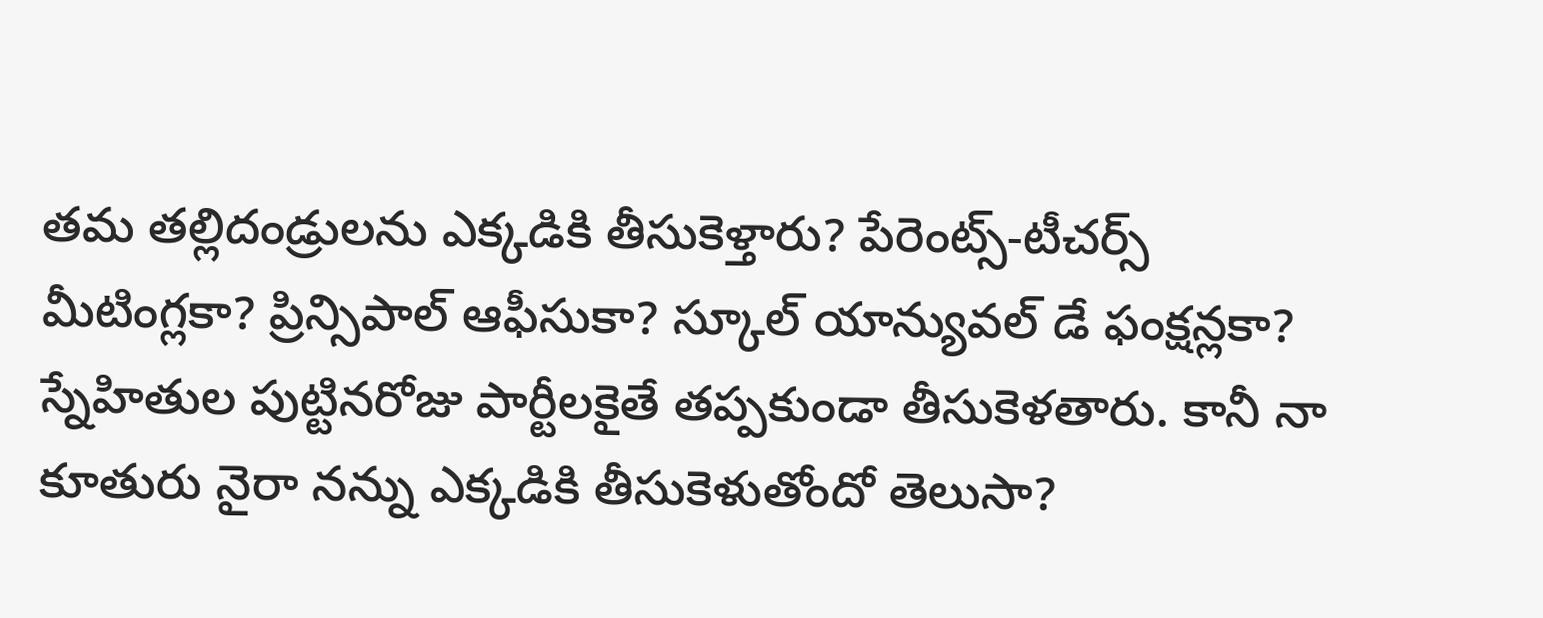తమ తల్లిదండ్రులను ఎక్కడికి తీసుకెళ్తారు? పేరెంట్స్-టీచర్స్ మీటింగ్లకా? ప్రిన్సిపాల్ ఆఫీసుకా? స్కూల్ యాన్యువల్ డే ఫంక్షన్లకా? స్నేహితుల పుట్టినరోజు పార్టీలకైతే తప్పకుండా తీసుకెళతారు. కానీ నా కూతురు నైరా నన్ను ఎక్కడికి తీసుకెళుతోందో తెలుసా?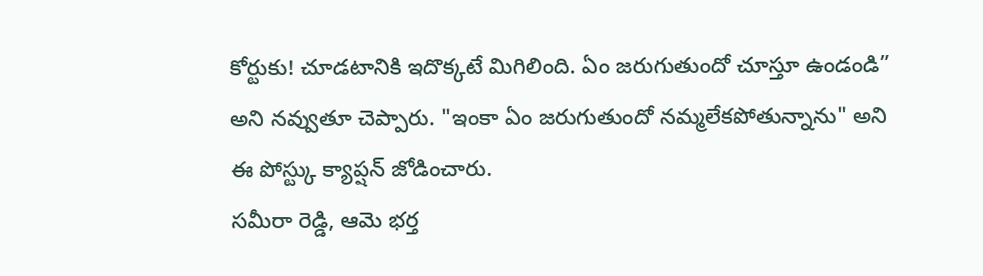కోర్టుకు! చూడటానికి ఇదొక్కటే మిగిలింది. ఏం జరుగుతుందో చూస్తూ ఉండండి” అని నవ్వుతూ చెప్పారు. "ఇంకా ఏం జరుగుతుందో నమ్మలేకపోతున్నాను" అని ఈ పోస్ట్కు క్యాప్షన్ జోడించారు.
సమీరా రెడ్డి, ఆమె భర్త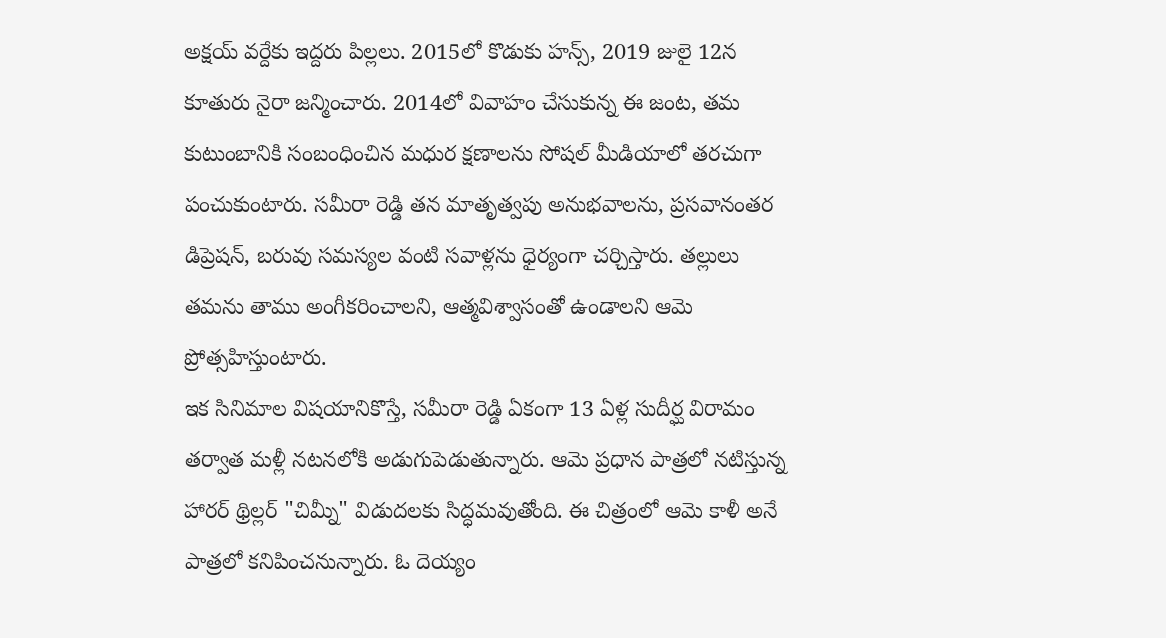అక్షయ్ వర్దేకు ఇద్దరు పిల్లలు. 2015లో కొడుకు హన్స్, 2019 జులై 12న కూతురు నైరా జన్మించారు. 2014లో వివాహం చేసుకున్న ఈ జంట, తమ కుటుంబానికి సంబంధించిన మధుర క్షణాలను సోషల్ మీడియాలో తరచుగా పంచుకుంటారు. సమీరా రెడ్డి తన మాతృత్వపు అనుభవాలను, ప్రసవానంతర డిప్రెషన్, బరువు సమస్యల వంటి సవాళ్లను ధైర్యంగా చర్చిస్తారు. తల్లులు తమను తాము అంగీకరించాలని, ఆత్మవిశ్వాసంతో ఉండాలని ఆమె ప్రోత్సహిస్తుంటారు.
ఇక సినిమాల విషయానికొస్తే, సమీరా రెడ్డి ఏకంగా 13 ఏళ్ల సుదీర్ఘ విరామం తర్వాత మళ్లీ నటనలోకి అడుగుపెడుతున్నారు. ఆమె ప్రధాన పాత్రలో నటిస్తున్న హారర్ థ్రిల్లర్ "చిమ్నీ" విడుదలకు సిద్ధమవుతోంది. ఈ చిత్రంలో ఆమె కాళీ అనే పాత్రలో కనిపించనున్నారు. ఓ దెయ్యం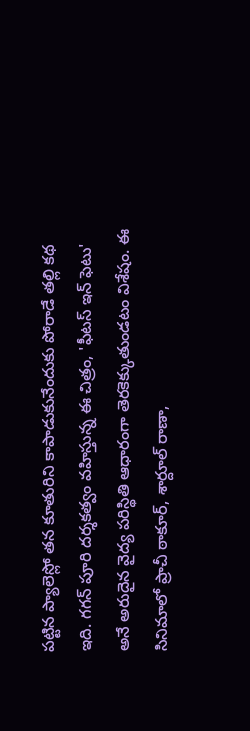పట్టిన ప్యాలెస్లో తన కూతురిని కాపాడుకునేందుకు పోరాడే తల్లి కథ ఇది. గగన్ పూరి దర్శకత్వం వహిస్తున్న ఈ చిత్రం, 'ఫీటస్ ఇన్ ఫెటు' అనే అరుదైన వైద్య పరిస్థితి ఆధారంగా తెరకెక్కుతుండటం విశేషం. ఈ సినిమాలో ప్రాచీ ఠాకూర్, శార్దూల్ రాణా,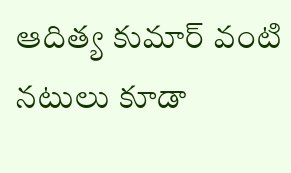ఆదిత్య కుమార్ వంటి నటులు కూడా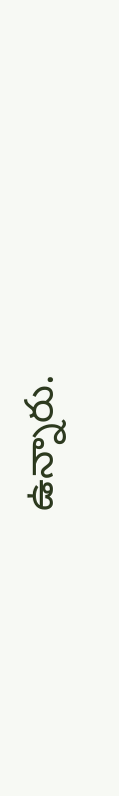ఉన్నారు.